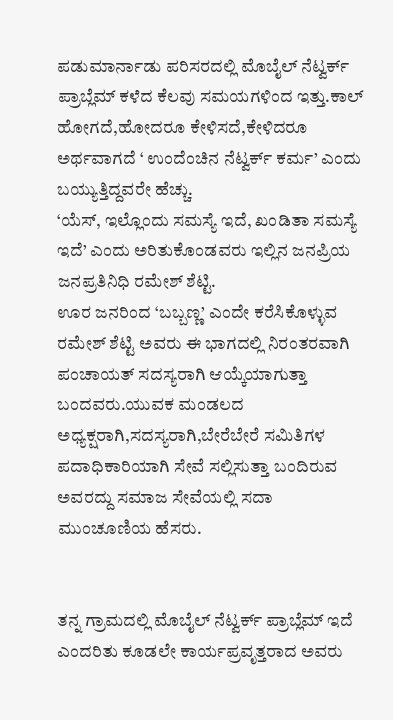ಪಡುಮಾರ್ನಾಡು ಪರಿಸರದಲ್ಲಿ ಮೊಬೈಲ್ ನೆಟ್ವರ್ಕ್ ಪ್ರಾಬ್ಲೆಮ್ ಕಳೆದ ಕೆಲವು ಸಮಯಗಳಿಂದ ಇತ್ತು.ಕಾಲ್ ಹೋಗದೆ,ಹೋದರೂ ಕೇಳಿಸದೆ,ಕೇಳಿದರೂ ಅರ್ಥವಾಗದೆ ‘ ಉಂದೆಂಚಿನ ನೆಟ್ವರ್ಕ್ ಕರ್ಮ’ ಎಂದು ಬಯ್ಯುತ್ತಿದ್ದವರೇ ಹೆಚ್ಚು.
‘ಯೆಸ್, ಇಲ್ಲೊಂದು ಸಮಸ್ಯೆ ಇದೆ, ಖಂಡಿತಾ ಸಮಸ್ಯೆ ಇದೆ’ ಎಂದು ಅರಿತುಕೊಂಡವರು ಇಲ್ಲಿನ ಜನಪ್ರಿಯ ಜನಪ್ರತಿನಿಧಿ ರಮೇಶ್ ಶೆಟ್ಟಿ.
ಊರ ಜನರಿಂದ ‘ಬಬ್ಬಣ್ಣ’ ಎಂದೇ ಕರೆಸಿಕೊಳ್ಳುವ ರಮೇಶ್ ಶೆಟ್ಟಿ ಅವರು ಈ ಭಾಗದಲ್ಲಿ ನಿರಂತರವಾಗಿ ಪಂಚಾಯತ್ ಸದಸ್ಯರಾಗಿ ಆಯ್ಕೆಯಾಗುತ್ತಾ ಬಂದವರು.ಯುವಕ ಮಂಡಲದ ಅಧ್ಯಕ್ಷರಾಗಿ,ಸದಸ್ಯರಾಗಿ,ಬೇರೆಬೇರೆ ಸಮಿತಿಗಳ ಪದಾಧಿಕಾರಿಯಾಗಿ ಸೇವೆ ಸಲ್ಲಿಸುತ್ತಾ ಬಂದಿರುವ ಅವರದ್ದು ಸಮಾಜ ಸೇವೆಯಲ್ಲಿ ಸದಾ ಮುಂಚೂಣಿಯ ಹೆಸರು.


ತನ್ನ ಗ್ರಾಮದಲ್ಲಿ ಮೊಬೈಲ್ ನೆಟ್ವರ್ಕ್ ಪ್ರಾಬ್ಲೆಮ್ ಇದೆ ಎಂದರಿತು ಕೂಡಲೇ ಕಾರ್ಯಪ್ರವೃತ್ತರಾದ ಅವರು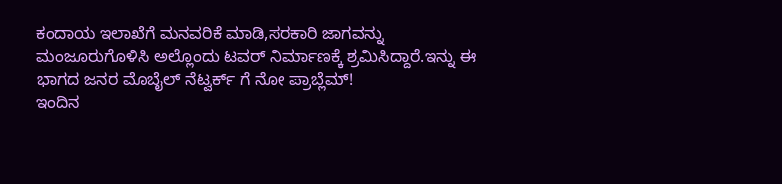ಕಂದಾಯ ಇಲಾಖೆಗೆ ಮನವರಿಕೆ ಮಾಡಿ,ಸರಕಾರಿ ಜಾಗವನ್ನು ಮಂಜೂರುಗೊಳಿಸಿ ಅಲ್ಲೊಂದು ಟವರ್ ನಿರ್ಮಾಣಕ್ಕೆ ಶ್ರಮಿಸಿದ್ದಾರೆ.ಇನ್ನು ಈ ಭಾಗದ ಜನರ ಮೊಬೈಲ್ ನೆಟ್ವರ್ಕ್ ಗೆ ನೋ ಪ್ರಾಬ್ಲೆಮ್!
ಇಂದಿನ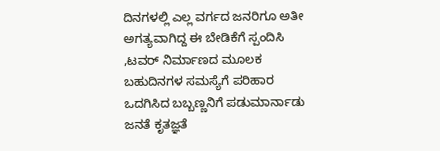ದಿನಗಳಲ್ಲಿ ಎಲ್ಲ ವರ್ಗದ ಜನರಿಗೂ ಅತೀ ಅಗತ್ಯವಾಗಿದ್ದ ಈ ಬೇಡಿಕೆಗೆ ಸ್ಪಂದಿಸಿ ,ಟವರ್ ನಿರ್ಮಾಣದ ಮೂಲಕ ಬಹುದಿನಗಳ ಸಮಸ್ಯೆಗೆ ಪರಿಹಾರ ಒದಗಿಸಿದ ಬಬ್ಬಣ್ಣನಿಗೆ ಪಡುಮಾರ್ನಾಡು ಜನತೆ ಕೃತಜ್ಞತೆ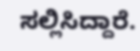ಸಲ್ಲಿಸಿದ್ದಾರೆ.